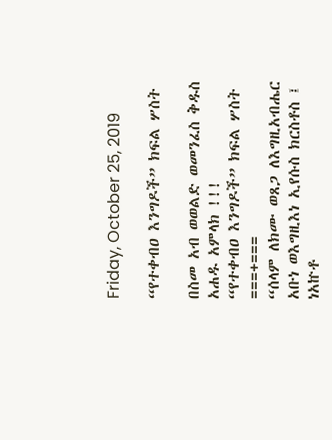Friday, October 25, 2019

“የተቀብዐ እንግዶች” ክፍል ሦስት

በስመ አብ ወወልድ ወመንፈስ ቅዱስ አሐዱ አምላክ !!!
“የተቀብዐ እንግዶች” ክፍል ሦስት
===+===
“ሰላም ለክሙ ወጸጋ ለእግዚአብሔር አቡነ ወእግዚእነ ኢየሱስ ክርስቶስ ፤ ነአኵቶ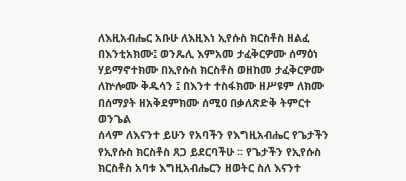ለእዚአብሔር አቡሁ ለእዚእነ ኢየሱስ ክርስቶስ ዘልፈ በእንቲአክሙ፤ ወንጼሊ እምአመ ታፈቅርዎሙ ሰማዕነ ሃይማኖተክሙ በኢየሱስ ክርስቶስ ወዘከመ ታፈቅርዎሙ ለኵሎሙ ቅዱሳን ፤ በእንተ ተስፋክሙ ዘሥዩም ለክሙ በሰማያት ዘአቅደምክሙ ሰሚዐ በቃለጽድቅ ትምርተ ወንጌል
ሰላም ለእናንተ ይሁን የአባችን የእግዚአብሔር የጌታችን የኢየሱስ ክርስቶስ ጸጋ ይደርባችሁ ፡፡ የጌታችን የኢየሱስ ክርስቶስ አባቱ እግዚአብሔርን ዘወትር ስለ እናንተ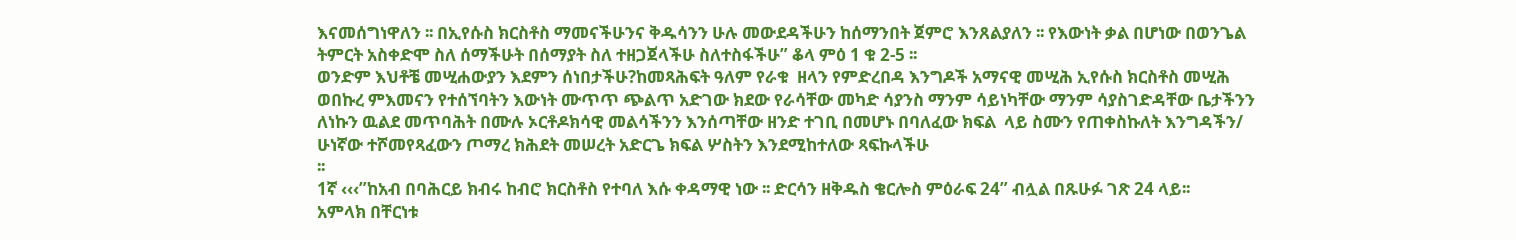እናመሰግነዋለን ፡፡ በኢየሱስ ክርስቶስ ማመናችሁንና ቅዱሳንን ሁሉ መውደዳችሁን ከሰማንበት ጀምሮ እንጸልያለን ፡፡ የእውነት ቃል በሆነው በወንጌል ትምርት አስቀድሞ ስለ ሰማችሁት በሰማያት ስለ ተዘጋጀላችሁ ስለተስፋችሁ” ቆላ ምዕ 1 ቁ 2-5 ፡፡
ወንድም እህቶቼ መሢሐውያን እደምን ሰነበታችሁ?ከመጻሕፍት ዓለም የራቁ  ዘላን የምድረበዳ እንግዶች አማናዊ መሢሕ ኢየሱስ ክርስቶስ መሢሕ ወበኩረ ምእመናን የተሰኘባትን እውነት ሙጥጥ ጭልጥ አድገው ክደው የራሳቸው መካድ ሳያንስ ማንም ሳይነካቸው ማንም ሳያስገድዳቸው ቤታችንን ለነኩን ዉልደ መጥባሕት በሙሉ ኦርቶዶክሳዊ መልሳችንን እንሰጣቸው ዘንድ ተገቢ በመሆኑ በባለፈው ክፍል  ላይ ስሙን የጠቀስኩለት እንግዳችን/ ሁነኛው ተሾመየጻፈውን ጦማረ ክሕደት መሠረት አድርጌ ክፍል ሦስትን እንደሚከተለው ጻፍኩላችሁ
፡፡
1ኛ ‹‹‹”ከአብ በባሕርይ ክብሩ ከብሮ ክርስቶስ የተባለ እሱ ቀዳማዊ ነው ፡፡ ድርሳን ዘቅዱስ ቄርሎስ ምዕራፍ 24” ብሏል በጹሁፉ ገጽ 24 ላይ፡፡
አምላክ በቸርነቱ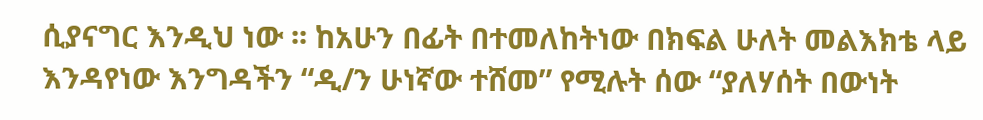ሲያናግር እንዲህ ነው ፡፡ ከአሁን በፊት በተመለከትነው በክፍል ሁለት መልእክቴ ላይ እንዳየነው እንግዳችን “ዲ/ን ሁነኛው ተሸመ” የሚሉት ሰው “ያለሃሰት በውነት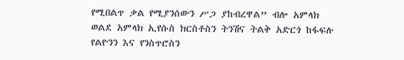የሚበልጥ ቃል የሚያንሰውን ሥጋ ያከብረዋል” ብሎ አምላክ ወልደ አምላክ ኢየሱስ ክርስቶስን ትንሽና ትልቅ አድርጎ ከፋፍሉ የልዮንን እና የንስጥሮስን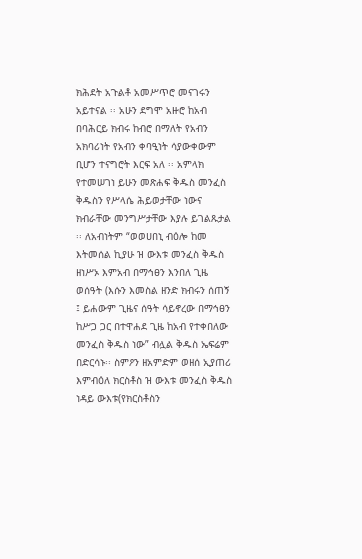ክሕደት አጉልቶ አመሥጥሮ መናገሩን አይተናል ፡፡ አሁን ደግሞ አዙሮ ከአብ በባሕርይ ክብሩ ከብሮ በማለት የአብን አክባሪነት የአብን ቀባዒነት ሳያውቀውም ቢሆን ተናግሮት እርፍ አለ ፡፡ አምላክ የተመሠገነ ይሁን መጽሐፍ ቅዱስ መንፈስ ቅዱስን የሥላሴ ሕይወታቸው ነውና ክብራቸው መንግሥታቸው እያሉ ይገልጹታል ፡፡ ለአብነትም “ወወሀበኒ ብዕሎ ከመ እትመሰል ኪያሁ ዝ ውእቱ መንፈስ ቅዱስ ዘነሥኦ እምአብ በማኅፀን እንበለ ጊዜ ወሰዓት (እሱን እመስል ዘንድ ክብሩን ሰጠኝ ፤ ይሐውም ጊዜና ሰዓት ሳይኖረው በማኅፀን ከሥጋ ጋር በተዋሐደ ጊዜ ከአብ የተቀበለው መንፈስ ቅዱስ ነው” ብሏል ቅዱስ ኤፍሬም በድርሳኑ፡፡ ስምዖን ዘአምድም ወዘሰ ኢያጠሪ እምብዕለ ክርስቶስ ዝ ውእቱ መንፈስ ቅዱስ ነዳይ ውእቱ(የክርስቶስን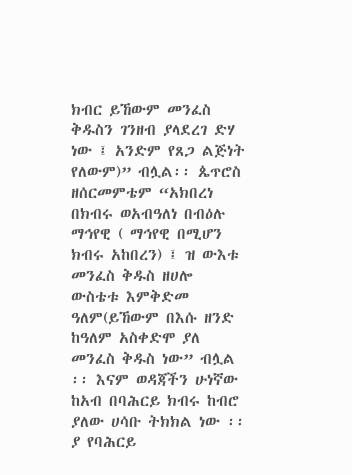ክብር ይኸውም መንፈስ ቅዱስን ገንዘብ ያላደረገ ድሃ ነው ፤ አንድም የጸጋ ልጅነት የለውም)” ብሏል፡፡ ጴጥሮስ ዘሰርመምቴም “አክበረነ በክብሩ ወአብዓለነ በብዕሉ ማኅየዊ ( ማኅየዊ በሚሆን ክብሩ አከበረን) ፤ ዝ ውእቱ መንፈስ ቅዱስ ዘሀሎ ውስቴቱ እምቅድመ ዓለም(ይኸውም በእሱ ዘንድ ከዓለም አስቀድሞ ያለ መንፈስ ቅዱስ ነው” ብሏል ፡፡ እናም ወዳጃችን ሁነኛው ከአብ በባሕርይ ክብሩ ከብሮ ያለው ሀሳቡ ትክክል ነው ፡፡ ያ የባሕርይ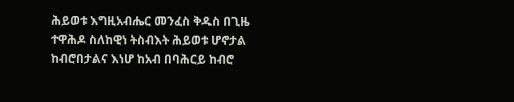ሕይወቱ እግዚአብሔር መንፈስ ቅዱስ በጊዜ ተዋሕዶ ስለከዊነ ትስብእት ሕይወቱ ሆኖታል ከብሮበታልና እነሆ ከአብ በባሕርይ ከብሮ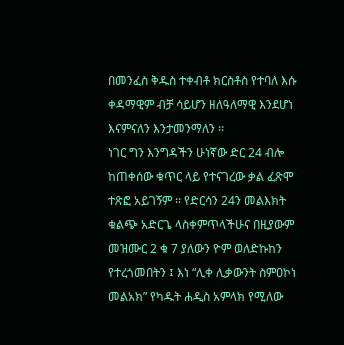በመንፈስ ቅዱስ ተቀብቶ ክርስቶስ የተባለ እሱ ቀዳማዊም ብቻ ሳይሆን ዘለዓለማዊ እንደሆነ እናምናለን እንታመንማለን ፡፡
ነገር ግን እንግዳችን ሁነኛው ድር 24 ብሎ ከጠቀሰው ቁጥር ላይ የተናገረው ቃል ፈጽሞ ተጽፎ አይገኝም ፡፡ የድርሳን 24ን መልእክት ቁልጭ አድርጌ ላስቀምጥላችሁና በዚያውም መዝሙር 2 ቁ 7 ያለውን ዮም ወለድኩከን የተረጎመበትን ፤ እነ “ሊቀ ሊቃውንት ስምዐኮነ መልአክ” የካዱት ሐዲስ አምላክ የሚለው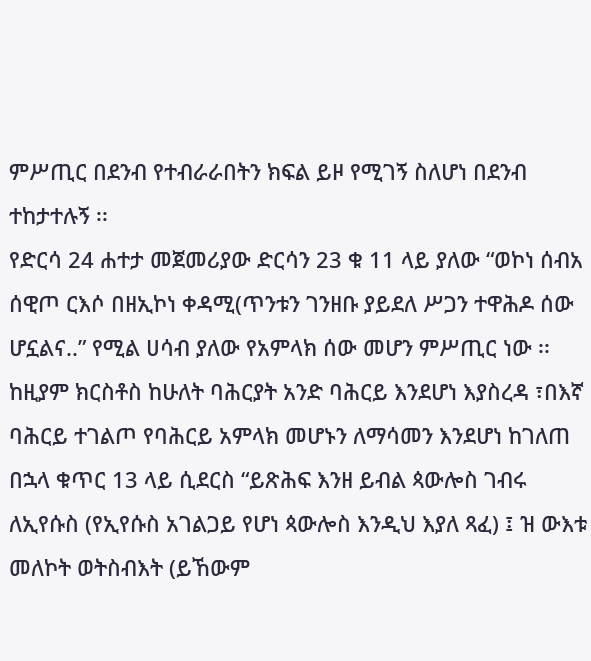ምሥጢር በደንብ የተብራራበትን ክፍል ይዞ የሚገኝ ስለሆነ በደንብ ተከታተሉኝ ፡፡
የድርሳ 24 ሐተታ መጀመሪያው ድርሳን 23 ቁ 11 ላይ ያለው “ወኮነ ሰብአ ሰዊጦ ርእሶ በዘኢኮነ ቀዳሚ(ጥንቱን ገንዘቡ ያይደለ ሥጋን ተዋሕዶ ሰው ሆኗልና..” የሚል ሀሳብ ያለው የአምላክ ሰው መሆን ምሥጢር ነው ፡፡ ከዚያም ክርስቶስ ከሁለት ባሕርያት አንድ ባሕርይ እንደሆነ እያስረዳ ፣በእኛ ባሕርይ ተገልጦ የባሕርይ አምላክ መሆኑን ለማሳመን እንደሆነ ከገለጠ በኋላ ቁጥር 13 ላይ ሲደርስ “ይጽሕፍ እንዘ ይብል ጳውሎስ ገብሩ ለኢየሱስ (የኢየሱስ አገልጋይ የሆነ ጳውሎስ እንዲህ እያለ ጻፈ) ፤ ዝ ውእቱ መለኮት ወትስብእት (ይኸውም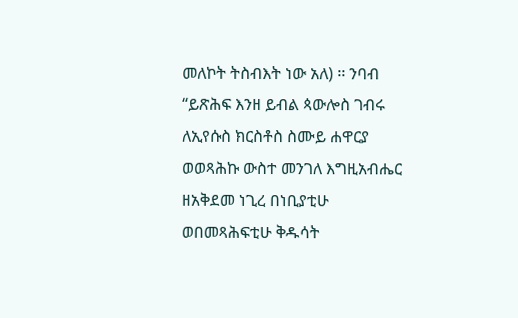መለኮት ትስብእት ነው አለ) ፡፡ ንባብ “ይጽሕፍ እንዘ ይብል ጳውሎስ ገብሩ ለኢየሱስ ክርስቶስ ስሙይ ሐዋርያ ወወጻሕኩ ውስተ መንገለ እግዚአብሔር ዘአቅደመ ነጊረ በነቢያቲሁ ወበመጻሕፍቲሁ ቅዱሳት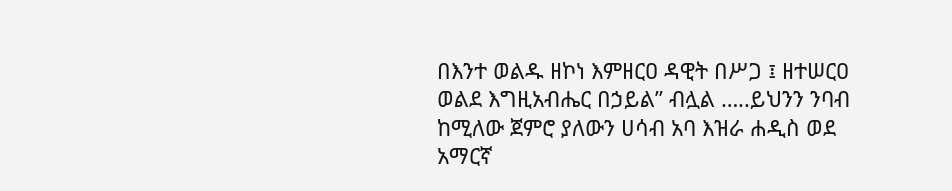በእንተ ወልዱ ዘኮነ እምዘርዐ ዳዊት በሥጋ ፤ ዘተሠርዐ ወልደ እግዚአብሔር በኃይል” ብሏል …..ይህንን ንባብ ከሚለው ጀምሮ ያለውን ሀሳብ አባ እዝራ ሐዲስ ወደ አማርኛ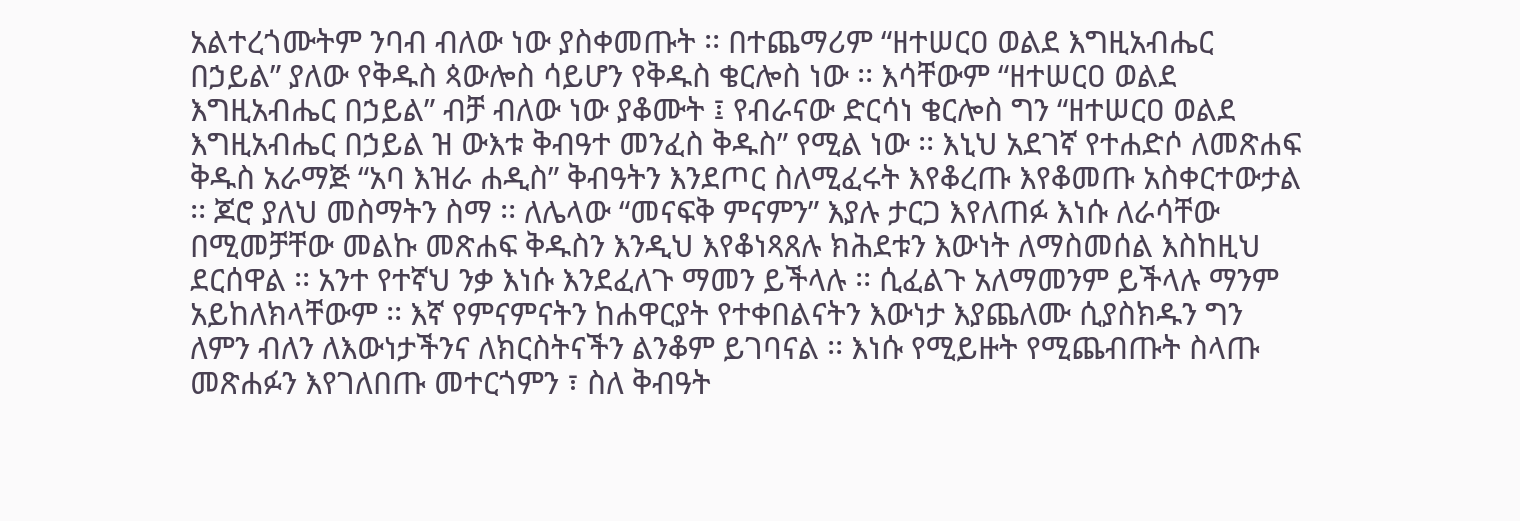አልተረጎሙትም ንባብ ብለው ነው ያስቀመጡት ፡፡ በተጨማሪም “ዘተሠርዐ ወልደ እግዚአብሔር በኃይል” ያለው የቅዱስ ጳውሎስ ሳይሆን የቅዱስ ቄርሎስ ነው ፡፡ እሳቸውም “ዘተሠርዐ ወልደ እግዚአብሔር በኃይል” ብቻ ብለው ነው ያቆሙት ፤ የብራናው ድርሳነ ቄርሎስ ግን “ዘተሠርዐ ወልደ እግዚአብሔር በኃይል ዝ ውእቱ ቅብዓተ መንፈስ ቅዱስ” የሚል ነው ፡፡ እኒህ አደገኛ የተሐድሶ ለመጽሐፍ ቅዱስ አራማጅ “አባ እዝራ ሐዲስ” ቅብዓትን እንደጦር ስለሚፈሩት እየቆረጡ እየቆመጡ አስቀርተውታል ፡፡ ጆሮ ያለህ መስማትን ስማ ፡፡ ለሌላው “መናፍቅ ምናምን” እያሉ ታርጋ እየለጠፉ እነሱ ለራሳቸው በሚመቻቸው መልኩ መጽሐፍ ቅዱስን እንዲህ እየቆነጻጸሉ ክሕደቱን እውነት ለማስመሰል እስከዚህ ደርሰዋል ፡፡ አንተ የተኛህ ንቃ እነሱ እንደፈለጉ ማመን ይችላሉ ፡፡ ሲፈልጉ አለማመንም ይችላሉ ማንም አይከለክላቸውም ፡፡ እኛ የምናምናትን ከሐዋርያት የተቀበልናትን እውነታ እያጨለሙ ሲያስክዱን ግን ለምን ብለን ለእውነታችንና ለክርስትናችን ልንቆም ይገባናል ፡፡ እነሱ የሚይዙት የሚጨብጡት ስላጡ መጽሐፉን እየገለበጡ መተርጎምን ፣ ስለ ቅብዓት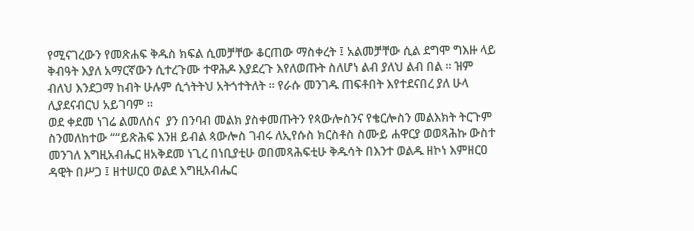የሚናገረውን የመጽሐፍ ቅዱስ ክፍል ሲመቻቸው ቆርጠው ማስቀረት ፤ አልመቻቸው ሲል ደግሞ ግእዙ ላይ ቅብዓት እያለ አማርኛውን ሲተረጉሙ ተዋሕዶ እያደረጉ እየለወጡት ስለሆነ ልብ ያለህ ልብ በል ፡፡ ዝም ብለህ እንደጋማ ከብት ሁሉም ሲጎትትህ አትጎተትለት ፡፡ የራሱ መንገዱ ጠፍቶበት እየተደናበረ ያለ ሁላ ሊያደናብርህ አይገባም ፡፡
ወደ ቀደመ ነገሬ ልመለስና  ያን በንባብ መልክ ያስቀመጡትን የጳውሎስንና የቄርሎስን መልእክት ትርጉም ስንመለከተው ““ይጽሕፍ እንዘ ይብል ጳውሎስ ገብሩ ለኢየሱስ ክርስቶስ ስሙይ ሐዋርያ ወወጻሕኩ ውስተ መንገለ እግዚአብሔር ዘአቅደመ ነጊረ በነቢያቲሁ ወበመጻሕፍቲሁ ቅዱሳት በእንተ ወልዱ ዘኮነ እምዘርዐ ዳዊት በሥጋ ፤ ዘተሠርዐ ወልደ እግዚአብሔር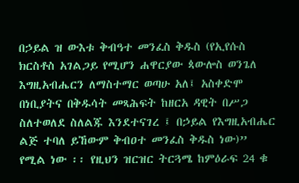በኃይል ዝ ውእቱ ቅብዓተ መንፈስ ቅዱስ (የኢየሱስ ክርስቶስ አገልጋይ የሚሆን ሐዋርያው ጳውሎስ ወንጌለ እግዚአብሔርን ለማስተማር ወጣሁ አለ፤ አስቀድሞ በነቢያትና በቅዱሳት መጻሕፍት ከዘርአ ዳዊት በሥጋ ስለተወለደ ስለልጁ እንደተናገረ ፤ በኃይል የእግዚአብሔር ልጅ ተባለ ይኸውም ቅብዐተ መንፈስ ቅዱስ ነው)” የሚል ነው ፡፡ የዚህን ዝርዝር ትርጓሜ ከምዕራፍ 24 ቁ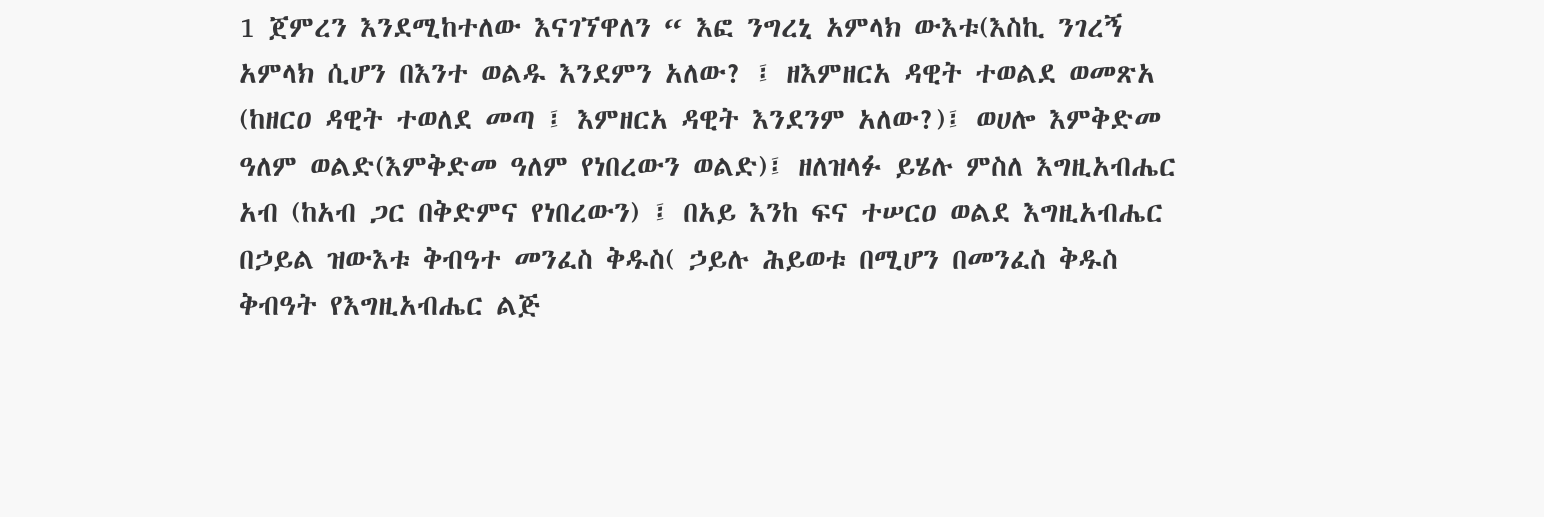1 ጀምረን እንደሚከተለው እናገኘዋለን “ እፎ ንግረኒ አምላክ ውእቱ(እስኪ ንገረኝ አምላክ ሲሆን በእንተ ወልዱ እንደምን አለው? ፤ ዘእምዘርአ ዳዊት ተወልደ ወመጽአ (ከዘርዐ ዳዊት ተወለደ መጣ ፤ እምዘርአ ዳዊት እንደንም አለው?)፤ ወሀሎ እምቅድመ ዓለም ወልድ(እምቅድመ ዓለም የነበረውን ወልድ)፤ ዘለዝላፉ ይሄሉ ምስለ እግዚአብሔር አብ (ከአብ ጋር በቅድምና የነበረውን) ፤ በአይ እንከ ፍና ተሠርዐ ወልደ እግዚአብሔር በኃይል ዝውእቱ ቅብዓተ መንፈስ ቅዱስ( ኃይሉ ሕይወቱ በሚሆን በመንፈስ ቅዱስ ቅብዓት የእግዚአብሔር ልጅ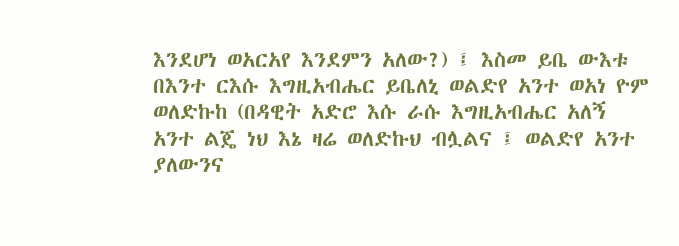እንደሆነ ወአርአየ እንደምን አለው?) ፤ እስመ ይቤ ውእቱ በእንተ ርእሱ እግዚአብሔር ይቤለኒ ወልድየ አንተ ወአነ ዮም ወለድኩከ (በዳዊት አድሮ እሱ ራሱ እግዚአብሔር አለኝ አንተ ልጄ ነህ እኔ ዛሬ ወለድኩህ ብሏልና ፤ ወልድየ አንተ ያለውንና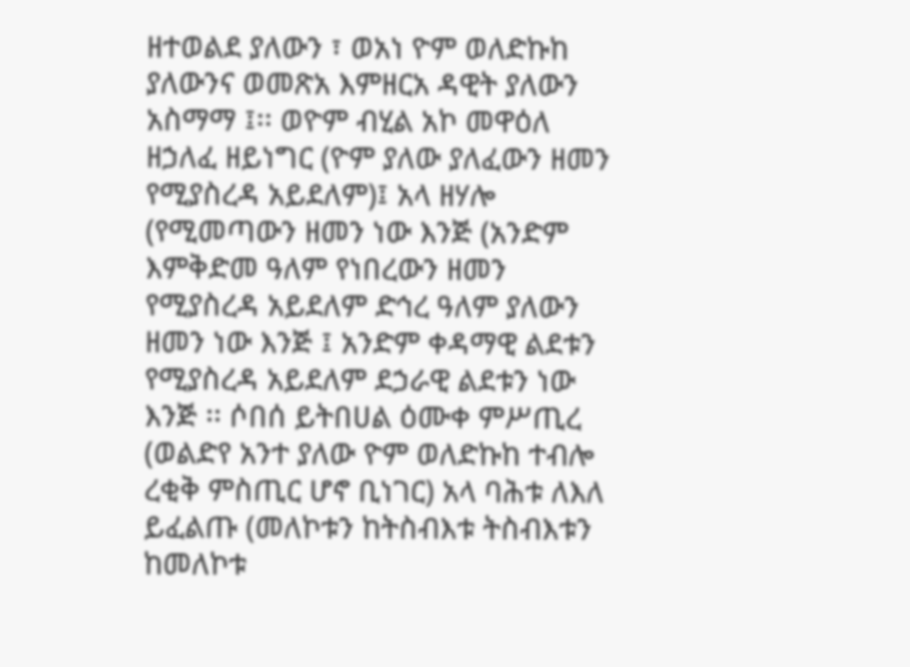ዘተወልደ ያለውን ፣ ወአነ ዮም ወለድኩከ ያለውንና ወመጽአ እምዘርአ ዳዊት ያለውን አስማማ ፤፡፡ ወዮም ብሂል አኮ መዋዕለ ዘኃለፈ ዘይነግር (ዮም ያለው ያለፈውን ዘመን የሚያስረዳ አይደለም)፤ አላ ዘሃሎ (የሚመጣውን ዘመን ነው እንጅ (አንድም እምቅድመ ዓለም የነበረውን ዘመን የሚያስረዳ አይደለም ድኅረ ዓለም ያለውን ዘመን ነው እንጅ ፤ አንድም ቀዳማዊ ልደቱን የሚያስረዳ አይደለም ደኃራዊ ልደቱን ነው እንጅ ፡፡ ሶበሰ ይትበሀል ዕሙቀ ምሥጢረ (ወልድየ አንተ ያለው ዮም ወለድኩከ ተብሎ ረቂቅ ምስጢር ሆኖ ቢነገር) አላ ባሕቱ ለእለ ይፈልጡ (መለኮቱን ከትስብእቱ ትስብእቱን ከመለኮቱ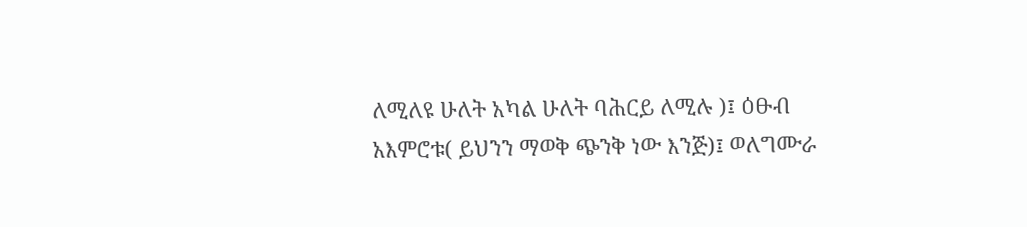ለሚለዩ ሁለት አካል ሁለት ባሕርይ ለሚሉ )፤ ዕፁብ አእምሮቱ( ይህንን ማወቅ ጭንቅ ነው እንጅ)፤ ወለግሙራ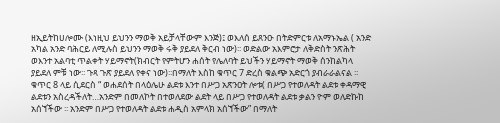ዘኢይትከሀሎሙ (እነዚህ ይህንን ማወቅ አይቻላቸውም እንጅ)፤ ወእለሰ ይጸንዑ በትድምርቱ ለአማኑኤል ( አንድ አካል አንድ ባሕርይ ለሚሉስ ይህንን ማወቅ ሩቅ ያይደለ ቅርብ ነው)፡፡ ወድልው አእምሮታ ለቅድስት ንጽሕት ወእንተ አልባቲ ጥልቀት ሃይማኖት(ክብርት የምትሆን ሐሰት የሌለባት ይህችን ሃይማኖት ማወቅ ሰንከልካላ ያይደለ ምቹ ነው፡፡ ጉጻ ጉጽ ያይደለ የቀና ነው)፡፡በማለት እስከ ቁጥር 7 ድረስ ቁልጭ አድርጎ ያብራራልናል ፡፡ ቁጥር 8 ላይ ሲደርስ “ ወሐደሰት በላዕሌሁ ልደቱ እንተ በሥጋ አጽንዐት ሎቱ( በሥጋ የተወለዳት ልደቱ ቀዳማዊ ልደቱን አስረዳችለት…አንድም በመለኮት በተወለደው ልደት ላይ በሥጋ የተወለዳት ልደቱ ቃልን ዮም ወለድኩከ አሰኘችው ፡፡ አንድም በሥጋ የተወለዳት ልደቱ ሐዲስ አምላክ አሰኘችው” በማለት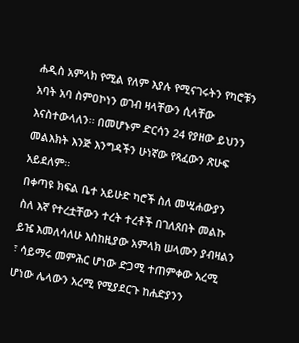ሐዲስ አምላክ የሚል የለም እያሉ የሚናገሩትን የካሮቹን አባት አባ ስምዐኮነን ወገብ ዛላቸውን ሲላቸው እናስተውላለን፡፡ በመሆኑም ድርሳን 24 የያዘው ይህንን መልእክት እንጅ እንግዳችን ሁነኛው የጻፈውን ጽሁፍ አይደለም፡፡
በቀጣዩ ክፍል ቤተ አይሁድ ካሮች ስለ መሢሐውያን ስለ እኛ የተረቷቸውን ተረት ተረቶች በገለጸበት መልኩ ይዤ እመለሳለሁ እስከዚያው አምላክ ሠላሙን ያብዛልን ፣ ሳይማሩ መምሕር ሆነው ድጋሚ ተጠምቀው አረሚ ሆነው ሌላውን አረሚ የሚያደርጉ ከሐድያንን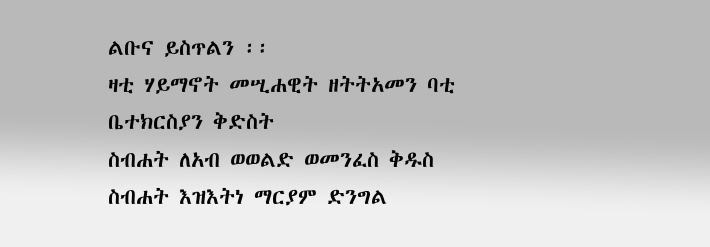ልቡና ይስጥልን ፡፡
ዛቲ ሃይማኖት መሢሐዊት ዘትትአመን ባቲ ቤተክርስያን ቅድስት
ስብሐት ለአብ ወወልድ ወመንፈስ ቅዱስ
ስብሐት እዝእትነ ማርያም ድንግል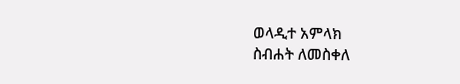ወላዲተ አምላክ
ስብሐት ለመስቀለ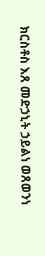ክርስቶስ እጸ መድኃኒት ኃይልነ ወጸወንነ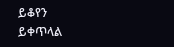ይቆየን
ይቀጥላል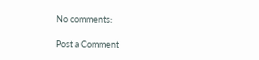No comments:

Post a Comment